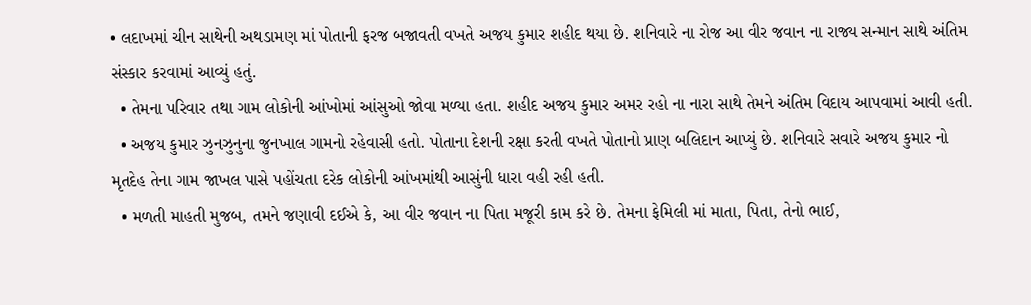• લદાખમાં ચીન સાથેની અથડામણ માં પોતાની ફરજ બજાવતી વખતે અજય કુમાર શહીદ થયા છે. શનિવારે ના રોજ આ વીર જવાન ના રાજ્ય સન્માન સાથે અંતિમ સંસ્કાર કરવામાં આવ્યું હતું.
  • તેમના પરિવાર તથા ગામ લોકોની આંખોમાં આંસુઓ જોવા મળ્યા હતા. શહીદ અજય કુમાર અમર રહો ના નારા સાથે તેમને અંતિમ વિદાય આપવામાં આવી હતી.
  • અજય કુમાર ઝુનઝુનુના જુનખાલ ગામનો રહેવાસી હતો. પોતાના દેશની રક્ષા કરતી વખતે પોતાનો પ્રાણ બલિદાન આપ્યું છે. શનિવારે સવારે અજય કુમાર નો મૃતદેહ તેના ગામ જાખલ પાસે પહોંચતા દરેક લોકોની આંખમાંથી આસુંની ધારા વહી રહી હતી.
  • મળતી માહતી મુજબ, તમને જણાવી દઈએ કે, આ વીર જવાન ના પિતા મજૂરી કામ કરે છે. તેમના ફેમિલી માં માતા, પિતા, તેનો ભાઈ,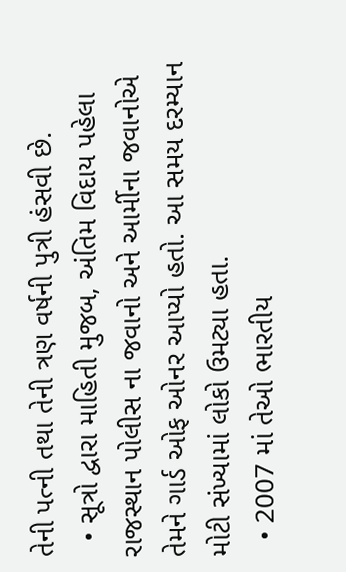તેની પત્ની તથા તેની ત્રણ વર્ષની પુત્રી હંસવી છે.
  • સૂત્રો દ્વારા માહિતી મુજબ, અંતિમ વિદાય પહેલા રાજસ્થાન પોલીસ ના જવાનો અને આર્મીના જવાનોએ તેમને ગાર્ડ ઓફ ઓનર આપ્યો હતો. આ સમય દરમ્યાન મોટી સંખ્યામાં લોકો ઉમટ્યા હતા.
  • 2007 માં તેઓ ભારતીય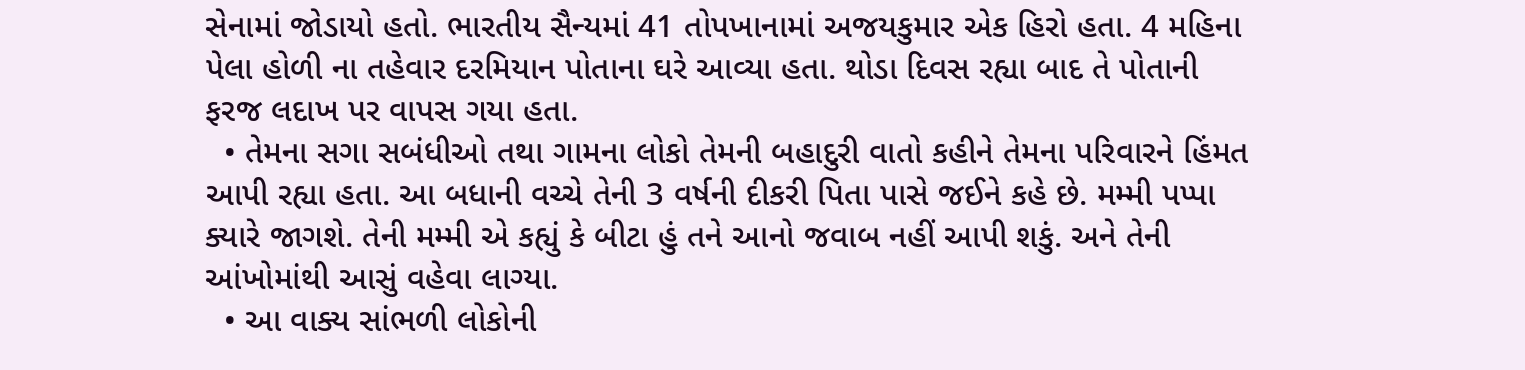સેનામાં જોડાયો હતો. ભારતીય સૈન્યમાં 41 તોપખાનામાં અજયકુમાર એક હિરો હતા. 4 મહિના પેલા હોળી ના તહેવાર દરમિયાન પોતાના ઘરે આવ્યા હતા. થોડા દિવસ રહ્યા બાદ તે પોતાની ફરજ લદાખ પર વાપસ ગયા હતા.
  • તેમના સગા સબંધીઓ તથા ગામના લોકો તેમની બહાદુરી વાતો કહીને તેમના પરિવારને હિંમત આપી રહ્યા હતા. આ બધાની વચ્ચે તેની 3 વર્ષની દીકરી પિતા પાસે જઈને કહે છે. મમ્મી પપ્પા ક્યારે જાગશે. તેની મમ્મી એ કહ્યું કે બીટા હું તને આનો જવાબ નહીં આપી શકું. અને તેની આંખોમાંથી આસું વહેવા લાગ્યા.
  • આ વાક્ય સાંભળી લોકોની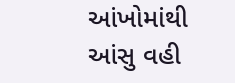આંખોમાંથી આંસુ વહી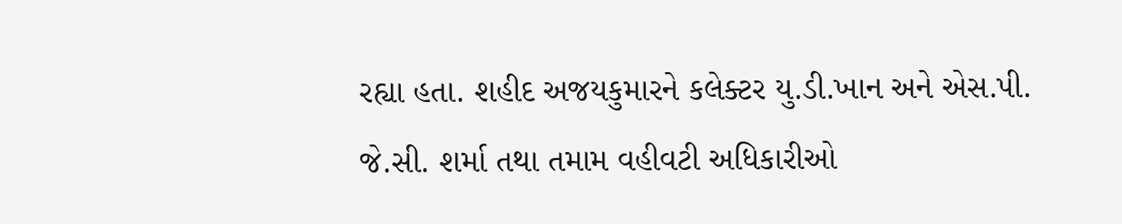રહ્યા હતા. શહીદ અજયકુમારને કલેક્ટર યુ.ડી.ખાન અને એસ.પી. જે.સી. શર્મા તથા તમામ વહીવટી અધિકારીઓ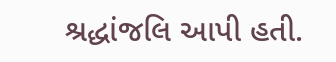શ્રદ્ધાંજલિ આપી હતી.